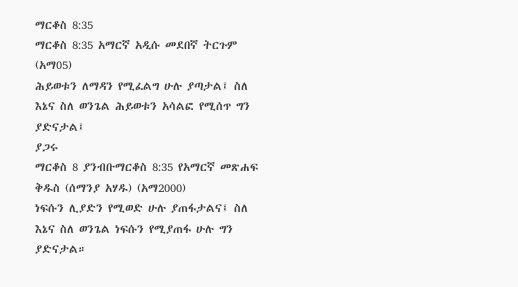ማርቆስ 8:35
ማርቆስ 8:35 አማርኛ አዲሱ መደበኛ ትርጉም (አማ05)
ሕይወቱን ለማዳን የሚፈልግ ሁሉ ያጣታል፤ ስለ እኔና ስለ ወንጌል ሕይወቱን አሳልፎ የሚሰጥ ግን ያድናታል፤
ያጋሩ
ማርቆስ 8 ያንብቡማርቆስ 8:35 የአማርኛ መጽሐፍ ቅዱስ (ሰማንያ አሃዱ) (አማ2000)
ነፍሱን ሊያድን የሚወድ ሁሉ ያጠፋታልና፤ ስለ እኔና ስለ ወንጌል ነፍሱን የሚያጠፋ ሁሉ ግን ያድናታል።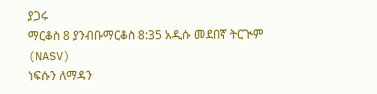ያጋሩ
ማርቆስ 8 ያንብቡማርቆስ 8:35 አዲሱ መደበኛ ትርጒም (NASV)
ነፍሱን ለማዳን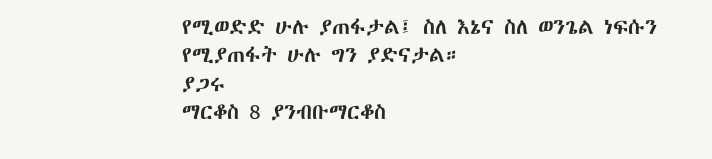የሚወድድ ሁሉ ያጠፋታል፤ ስለ እኔና ስለ ወንጌል ነፍሱን የሚያጠፋት ሁሉ ግን ያድናታል።
ያጋሩ
ማርቆስ 8 ያንብቡማርቆስ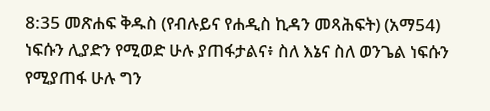8:35 መጽሐፍ ቅዱስ (የብሉይና የሐዲስ ኪዳን መጻሕፍት) (አማ54)
ነፍሱን ሊያድን የሚወድ ሁሉ ያጠፋታልና፥ ስለ እኔና ስለ ወንጌል ነፍሱን የሚያጠፋ ሁሉ ግን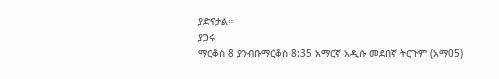ያድናታል።
ያጋሩ
ማርቆስ 8 ያንብቡማርቆስ 8:35 አማርኛ አዲሱ መደበኛ ትርጉም (አማ05)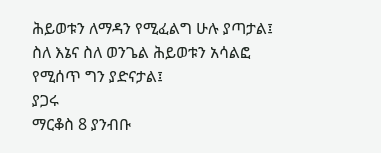ሕይወቱን ለማዳን የሚፈልግ ሁሉ ያጣታል፤ ስለ እኔና ስለ ወንጌል ሕይወቱን አሳልፎ የሚሰጥ ግን ያድናታል፤
ያጋሩ
ማርቆስ 8 ያንብቡ